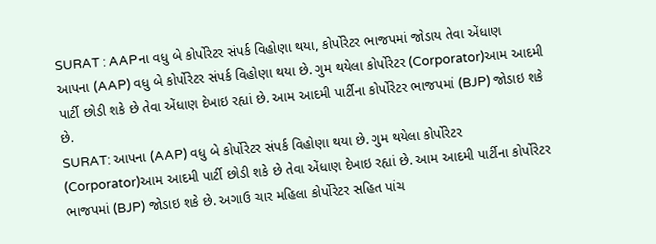SURAT : AAPના વધુ બે કોર્પોરેટર સંપર્ક વિહોણા થયા, કોર્પોરેટર ભાજપમાં જોડાય તેવા એંધાણ
આપના (AAP) વધુ બે કોર્પોરેટર સંપર્ક વિહોણા થયા છે. ગુમ થયેલા કોર્પોરેટર (Corporator)આમ આદમી પાર્ટી છોડી શકે છે તેવા એંધાણ દેખાઇ રહ્યાં છે. આમ આદમી પાર્ટીના કોર્પોરેટર ભાજપમાં (BJP) જોડાઇ શકે છે.
SURAT: આપના (AAP) વધુ બે કોર્પોરેટર સંપર્ક વિહોણા થયા છે. ગુમ થયેલા કોર્પોરેટર (Corporator)આમ આદમી પાર્ટી છોડી શકે છે તેવા એંધાણ દેખાઇ રહ્યાં છે. આમ આદમી પાર્ટીના કોર્પોરેટર ભાજપમાં (BJP) જોડાઇ શકે છે. અગાઉ ચાર મહિલા કોર્પોરેટર સહિત પાંચ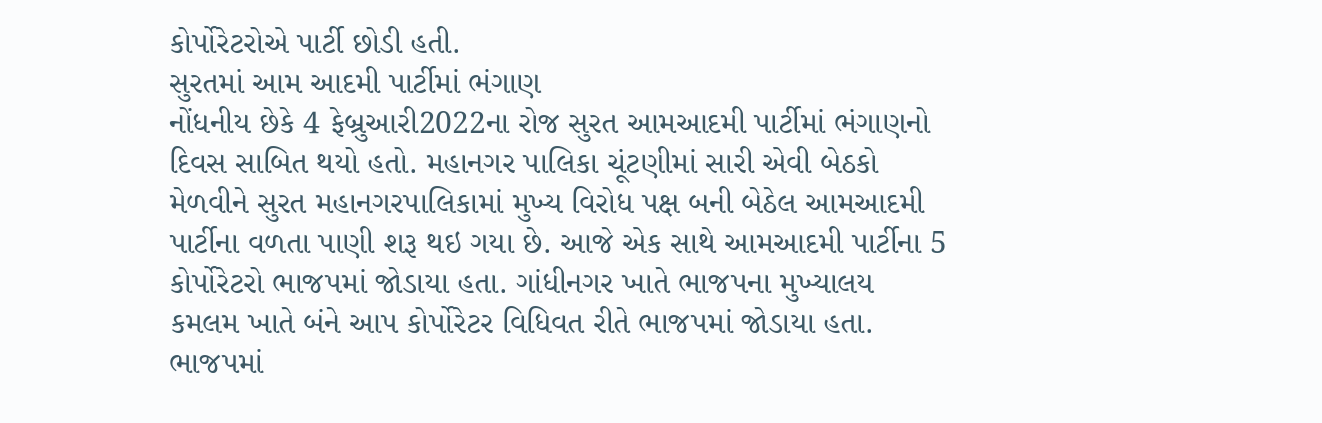કોર્પોરેટરોએ પાર્ટી છોડી હતી.
સુરતમાં આમ આદમી પાર્ટીમાં ભંગાણ
નોંધનીય છેકે 4 ફેબ્રુઆરી2022ના રોજ સુરત આમઆદમી પાર્ટીમાં ભંગાણનો દિવસ સાબિત થયો હતો. મહાનગર પાલિકા ચૂંટણીમાં સારી એવી બેઠકો મેળવીને સુરત મહાનગરપાલિકામાં મુખ્ય વિરોધ પક્ષ બની બેઠેલ આમઆદમી પાર્ટીના વળતા પાણી શરૂ થઇ ગયા છે. આજે એક સાથે આમઆદમી પાર્ટીના 5 કોર્પોરેટરો ભાજપમાં જોડાયા હતા. ગાંધીનગર ખાતે ભાજપના મુખ્યાલય કમલમ ખાતે બંને આપ કોર્પોરેટર વિધિવત રીતે ભાજપમાં જોડાયા હતા.
ભાજપમાં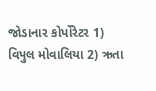જોડાનાર કોર્પોરેટર 1) વિપુલ મોવાલિયા 2) ઋતા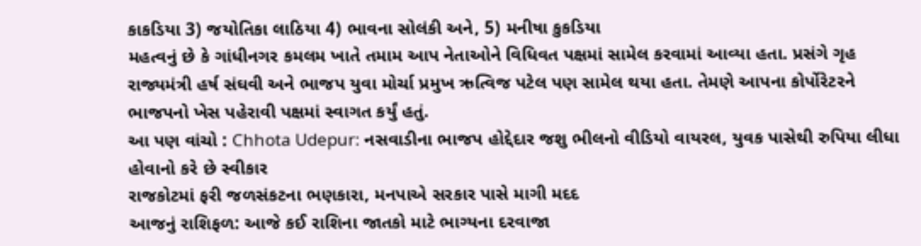કાકડિયા 3) જયોતિકા લાઠિયા 4) ભાવના સોલંકી અને, 5) મનીષા કુકડિયા
મહત્વનું છે કે ગાંધીનગર કમલમ ખાતે તમામ આપ નેતાઓને વિધિવત પક્ષમાં સામેલ કરવામાં આવ્યા હતા. પ્રસંગે ગૃહ રાજ્યમંત્રી હર્ષ સંઘવી અને ભાજપ યુવા મોર્ચા પ્રમુખ ઋત્વિજ પટેલ પણ સામેલ થયા હતા. તેમણે આપના કોર્પોરેટરને ભાજપનો ખેસ પહેરાવી પક્ષમાં સ્વાગત કર્યું હતું.
આ પણ વાંચો : Chhota Udepur: નસવાડીના ભાજપ હોદ્દેદાર જશુ ભીલનો વીડિયો વાયરલ, યુવક પાસેથી રુપિયા લીધા હોવાનો કરે છે સ્વીકાર
રાજકોટમાં ફરી જળસંકટના ભણકારા, મનપાએ સરકાર પાસે માગી મદદ
આજનું રાશિફળ: આજે કઈ રાશિના જાતકો માટે ભાગ્યના દરવાજા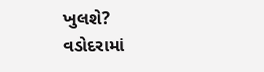ખુલશે?
વડોદરામાં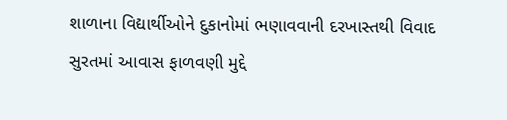શાળાના વિદ્યાર્થીઓને દુકાનોમાં ભણાવવાની દરખાસ્તથી વિવાદ
સુરતમાં આવાસ ફાળવણી મુદ્દે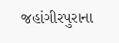જહાંગીરપુરાના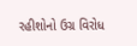રહીશોનો ઉગ્ર વિરોધ